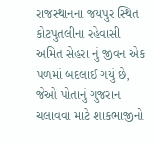રાજસ્થાનના જયપુર સ્થિત કોટપુતલીના રહેવાસી અમિત સેહરા નું જીવન એક પળમાં બદલાઈ ગયું છે, જેઓ પોતાનું ગુજરાન ચલાવવા માટે શાકભાજીનો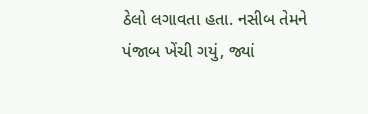ઠેલો લગાવતા હતા. નસીબ તેમને પંજાબ ખેંચી ગયું, જ્યાં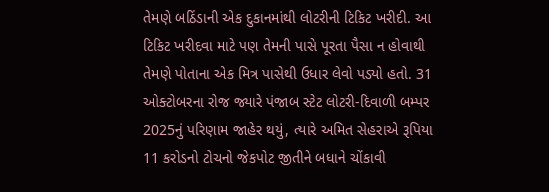તેમણે બઠિંડાની એક દુકાનમાંથી લોટરીની ટિકિટ ખરીદી. આ ટિકિટ ખરીદવા માટે પણ તેમની પાસે પૂરતા પૈસા ન હોવાથી તેમણે પોતાના એક મિત્ર પાસેથી ઉધાર લેવો પડ્યો હતો. 31 ઓક્ટોબરના રોજ જ્યારે પંજાબ સ્ટેટ લોટરી-દિવાળી બમ્પર 2025નું પરિણામ જાહેર થયું, ત્યારે અમિત સેહરાએ રૂપિયા 11 કરોડનો ટોચનો જેકપોટ જીતીને બધાને ચોંકાવી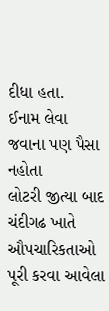દીધા હતા.
ઈનામ લેવા જવાના પણ પૈસા નહોતા
લોટરી જીત્યા બાદ ચંદીગઢ ખાતે ઔપચારિકતાઓ પૂરી કરવા આવેલા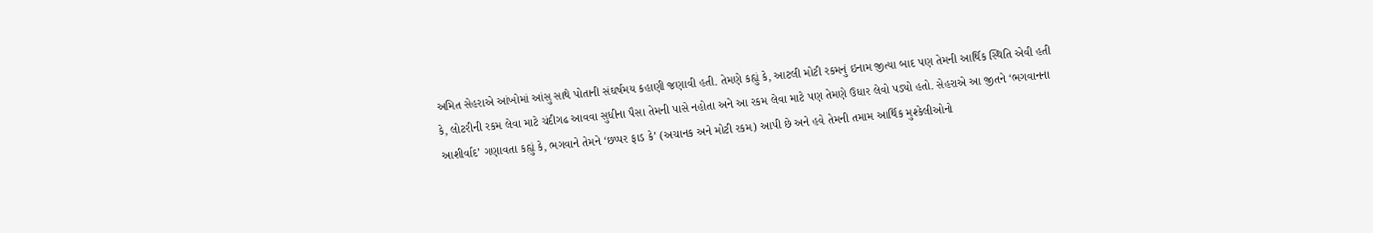અમિત સેહરાએ આંખોમાં આંસુ સાથે પોતાની સંઘર્ષમય કહાણી જણાવી હતી. તેમણે કહ્યું કે, આટલી મોટી રકમનું ઇનામ જીત્યા બાદ પણ તેમની આર્થિક સ્થિતિ એવી હતી કે, લોટરીની રકમ લેવા માટે ચંદીગઢ આવવા સુધીના પૈસા તેમની પાસે નહોતા અને આ રકમ લેવા માટે પણ તેમણે ઉધાર લેવો પડ્યો હતો. સેહરાએ આ જીતને ‘ભગવાનના આશીર્વાદ’ ગણાવતા કહ્યું કે, ભગવાને તેમને ‘છપ્પર ફાડ કે’ (અચાનક અને મોટી રકમ) આપી છે અને હવે તેમની તમામ આર્થિક મુશ્કેલીઓનો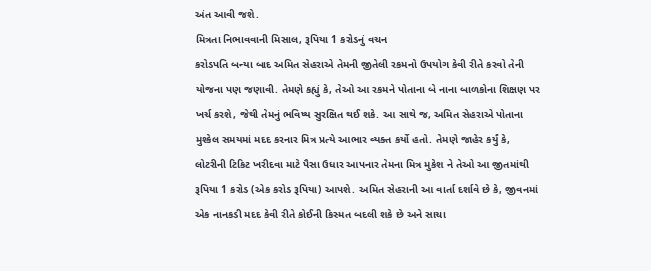અંત આવી જશે.
મિત્રતા નિભાવવાની મિસાલ, રૂપિયા 1 કરોડનું વચન
કરોડપતિ બન્યા બાદ અમિત સેહરાએ તેમની જીતેલી રકમનો ઉપયોગ કેવી રીતે કરવો તેની યોજના પણ જણાવી. તેમણે કહ્યું કે, તેઓ આ રકમને પોતાના બે નાના બાળકોના શિક્ષણ પર ખર્ચ કરશે, જેથી તેમનું ભવિષ્ય સુરક્ષિત થઈ શકે. આ સાથે જ, અમિત સેહરાએ પોતાના મુશ્કેલ સમયમાં મદદ કરનાર મિત્ર પ્રત્યે આભાર વ્યક્ત કર્યો હતો. તેમણે જાહેર કર્યું કે, લોટરીની ટિકિટ ખરીદવા માટે પૈસા ઉધાર આપનાર તેમના મિત્ર મુકેશ ને તેઓ આ જીતમાંથી રૂપિયા 1 કરોડ (એક કરોડ રૂપિયા) આપશે. અમિત સેહરાની આ વાર્તા દર્શાવે છે કે, જીવનમાં એક નાનકડી મદદ કેવી રીતે કોઈની કિસ્મત બદલી શકે છે અને સાચા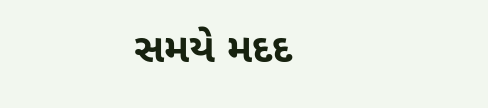સમયે મદદ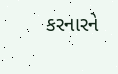કરનારને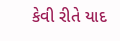કેવી રીતે યાદ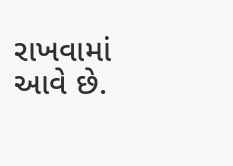રાખવામાં આવે છે.